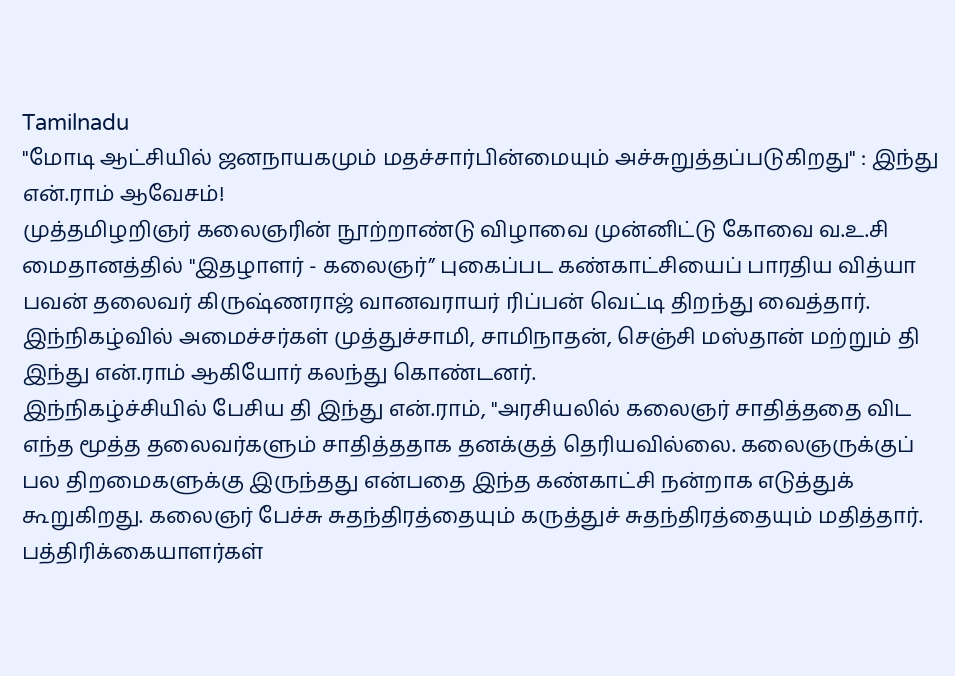Tamilnadu
"மோடி ஆட்சியில் ஜனநாயகமும் மதச்சார்பின்மையும் அச்சுறுத்தப்படுகிறது" : இந்து என்.ராம் ஆவேசம்!
முத்தமிழறிஞர் கலைஞரின் நூற்றாண்டு விழாவை முன்னிட்டு கோவை வ.உ.சி மைதானத்தில் "இதழாளர் - கலைஞர்” புகைப்பட கண்காட்சியைப் பாரதிய வித்யா பவன் தலைவர் கிருஷ்ணராஜ் வானவராயர் ரிப்பன் வெட்டி திறந்து வைத்தார். இந்நிகழ்வில் அமைச்சர்கள் முத்துச்சாமி, சாமிநாதன், செஞ்சி மஸ்தான் மற்றும் தி இந்து என்.ராம் ஆகியோர் கலந்து கொண்டனர்.
இந்நிகழ்ச்சியில் பேசிய தி இந்து என்.ராம், "அரசியலில் கலைஞர் சாதித்ததை விட எந்த மூத்த தலைவர்களும் சாதித்ததாக தனக்குத் தெரியவில்லை. கலைஞருக்குப் பல திறமைகளுக்கு இருந்தது என்பதை இந்த கண்காட்சி நன்றாக எடுத்துக் கூறுகிறது. கலைஞர் பேச்சு சுதந்திரத்தையும் கருத்துச் சுதந்திரத்தையும் மதித்தார்.
பத்திரிக்கையாளர்கள்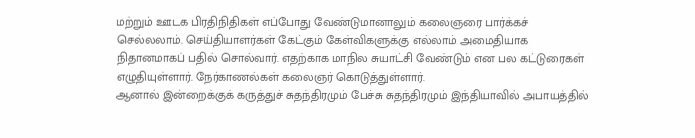மற்றும் ஊடக பிரதிநிதிகள் எப்போது வேண்டுமானாலும் கலைஞரை பார்க்கச் செல்லலாம். செய்தியாளர்கள் கேட்கும் கேள்விகளுக்கு எல்லாம் அமைதியாக நிதானமாகப் பதில் சொல்வார். எதற்காக மாநில சுயாட்சி வேண்டும் என பல கட்டுரைகள் எழுதியுள்ளார். நேர்காணல்கள் கலைஞர் கொடுத்துள்ளார்.
ஆனால் இன்றைக்குக் கருத்துச் சுதந்திரமும் பேச்சு சுதந்திரமும் இந்தியாவில் அபாயத்தில்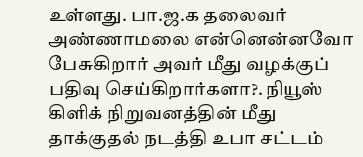உள்ளது. பா.ஜ.க தலைவர் அண்ணாமலை என்னென்னவோ பேசுகிறார் அவர் மீது வழக்குப் பதிவு செய்கிறார்களா?. நியூஸ் கிளிக் நிறுவனத்தின் மீது தாக்குதல் நடத்தி உபா சட்டம்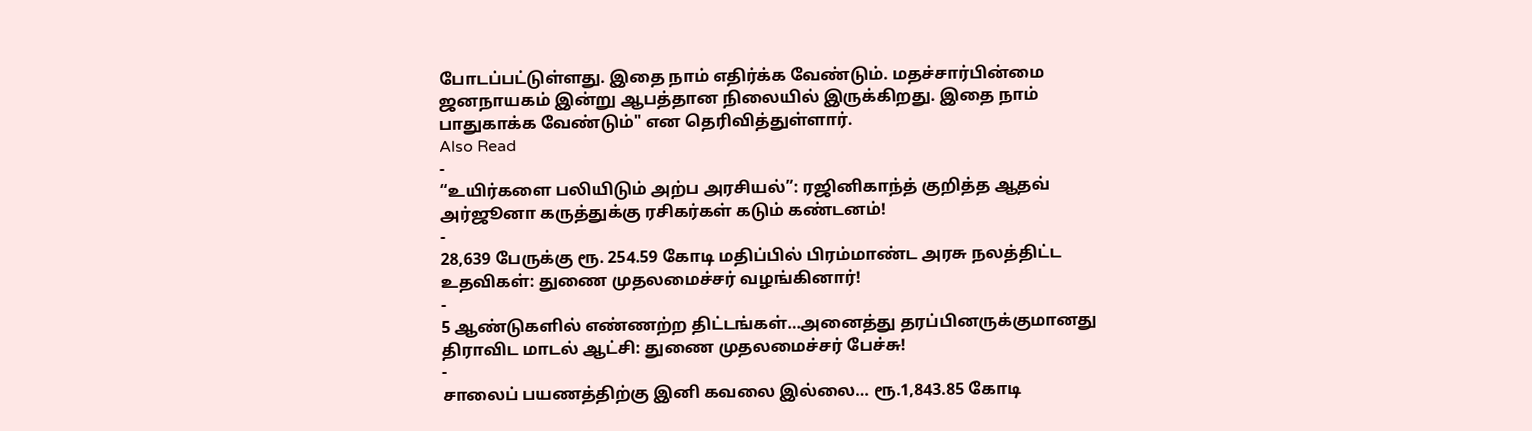போடப்பட்டுள்ளது. இதை நாம் எதிர்க்க வேண்டும். மதச்சார்பின்மை ஜனநாயகம் இன்று ஆபத்தான நிலையில் இருக்கிறது. இதை நாம் பாதுகாக்க வேண்டும்" என தெரிவித்துள்ளார்.
Also Read
-
“உயிர்களை பலியிடும் அற்ப அரசியல்”: ரஜினிகாந்த் குறித்த ஆதவ் அர்ஜூனா கருத்துக்கு ரசிகர்கள் கடும் கண்டனம்!
-
28,639 பேருக்கு ரூ. 254.59 கோடி மதிப்பில் பிரம்மாண்ட அரசு நலத்திட்ட உதவிகள்: துணை முதலமைச்சர் வழங்கினார்!
-
5 ஆண்டுகளில் எண்ணற்ற திட்டங்கள்…அனைத்து தரப்பினருக்குமானது திராவிட மாடல் ஆட்சி: துணை முதலமைச்சர் பேச்சு!
-
சாலைப் பயணத்திற்கு இனி கவலை இல்லை… ரூ.1,843.85 கோடி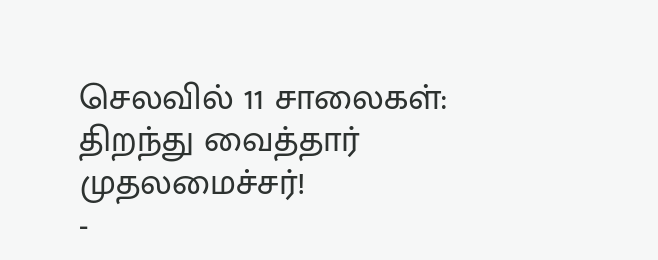செலவில் 11 சாலைகள்: திறந்து வைத்தார் முதலமைச்சர்!
-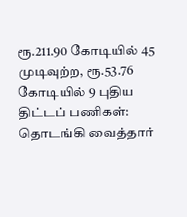ரூ.211.90 கோடியில் 45 முடிவுற்ற, ரூ.53.76 கோடியில் 9 புதிய திட்டப் பணிகள்: தொடங்கி வைத்தார்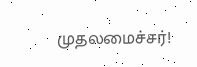முதலமைச்சர்!